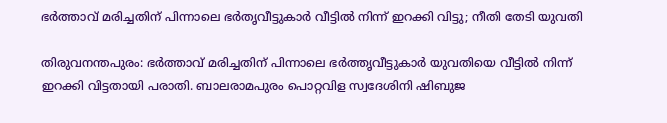ഭര്‍ത്താവ് മരിച്ചതിന് പിന്നാലെ ഭര്‍തൃവീട്ടുകാര്‍ വീട്ടില്‍ നിന്ന് ഇറക്കി വിട്ടു; നീതി തേടി യുവതി

തിരുവനന്തപുരം: ഭര്‍ത്താവ് മരിച്ചതിന് പിന്നാലെ ഭര്‍ത്തൃവീട്ടുകാര്‍ യുവതിയെ വീട്ടില്‍ നിന്ന് ഇറക്കി വിട്ടതായി പരാതി. ബാലരാമപുരം പൊറ്റവിള സ്വദേശിനി ഷിബുജ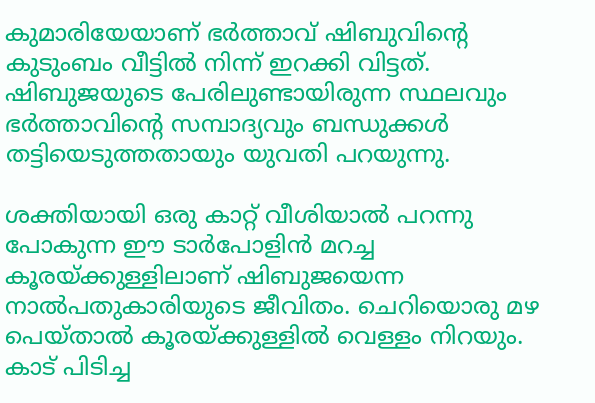കുമാരിയേയാണ് ഭര്‍ത്താവ് ഷിബുവിന്റെ കുടുംബം വീട്ടില്‍ നിന്ന് ഇറക്കി വിട്ടത്. ഷിബുജയുടെ പേരിലുണ്ടായിരുന്ന സ്ഥലവും ഭര്‍ത്താവിന്റെ സമ്പാദ്യവും ബന്ധുക്കള്‍ തട്ടിയെടുത്തതായും യുവതി പറയുന്നു.

ശക്തിയായി ഒരു കാറ്റ് വീശിയാല്‍ പറന്നു പോകുന്ന ഈ ടാര്‍പോളിന്‍ മറച്ച കൂരയ്ക്കുള്ളിലാണ് ഷിബുജയെന്ന നാല്‍പതുകാരിയുടെ ജീവിതം. ചെറിയൊരു മഴ പെയ്താല്‍ കൂരയ്ക്കുള്ളില്‍ വെള്ളം നിറയും. കാട് പിടിച്ച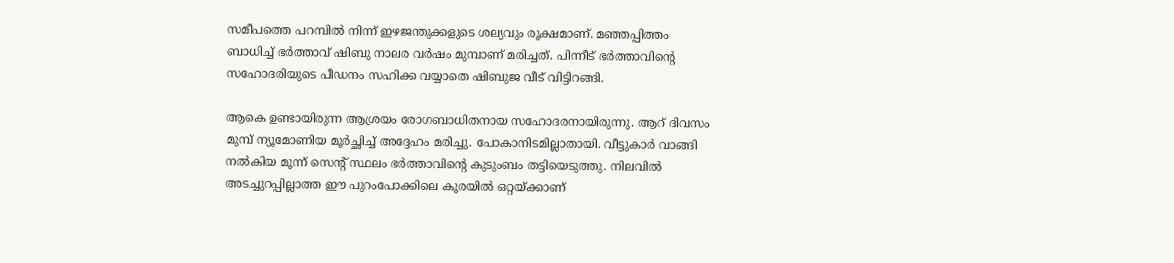സമീപത്തെ പറമ്പില്‍ നിന്ന് ഇഴജന്തുക്കളുടെ ശല്യവും രൂക്ഷമാണ്. മഞ്ഞപ്പിത്തം ബാധിച്ച് ഭര്‍ത്താവ് ഷിബു നാലര വര്‍ഷം മുമ്പാണ് മരിച്ചത്. പിന്നീട് ഭര്‍ത്താവിന്റെ സഹോദരിയുടെ പീഡനം സഹിക്ക വയ്യാതെ ഷിബുജ വീട് വിട്ടിറങ്ങി.

ആകെ ഉണ്ടായിരുന്ന ആശ്രയം രോഗബാധിതനായ സഹോദരനായിരുന്നു. ആറ് ദിവസം മുമ്പ് ന്യൂമോണിയ മൂര്‍ച്ഛിച്ച് അദ്ദേഹം മരിച്ചു. പോകാനിടമില്ലാതായി. വീട്ടുകാര്‍ വാങ്ങി നല്‍കിയ മൂന്ന് സെന്റ് സ്ഥലം ഭര്‍ത്താവിന്റെ കുടുംബം തട്ടിയെടുത്തു. നിലവില്‍ അടച്ചുറപ്പില്ലാത്ത ഈ പുറംപോക്കിലെ കൂരയില്‍ ഒറ്റയ്ക്കാണ്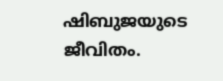ഷിബുജയുടെ ജീവിതം.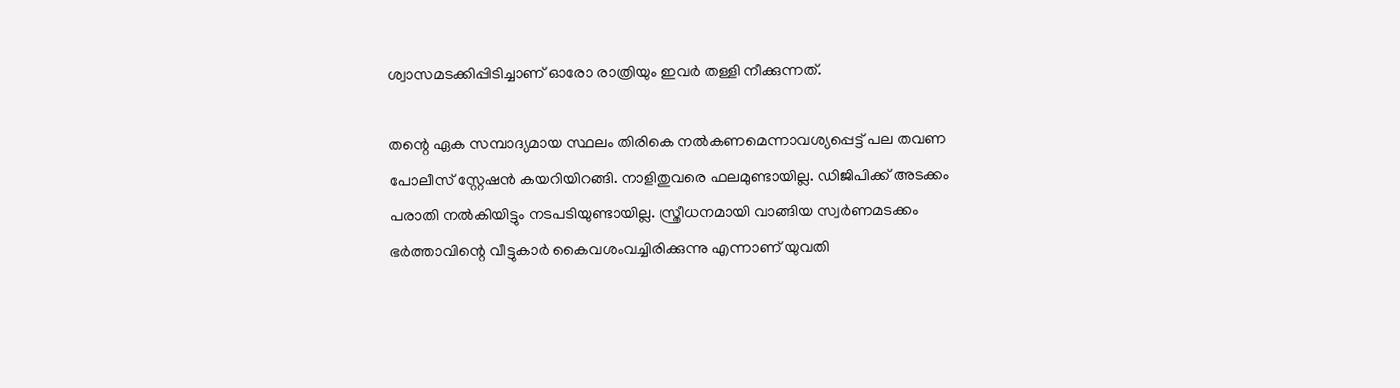ശ്വാസമടക്കിപ്പിടിച്ചാണ് ഓരോ രാത്രിയും ഇവര്‍ തള്ളി നീക്കുന്നത്.

തന്റെ ഏക സമ്പാദ്യമായ സ്ഥലം തിരികെ നല്‍കണമെന്നാവശ്യപ്പെട്ട് പല തവണ പോലീസ് സ്റ്റേഷന്‍ കയറിയിറങ്ങി. നാളിതുവരെ ഫലമുണ്ടായില്ല. ഡിജിപിക്ക് അടക്കം പരാതി നല്‍കിയിട്ടും നടപടിയുണ്ടായില്ല. സ്ത്രീധനമായി വാങ്ങിയ സ്വര്‍ണമടക്കം ഭര്‍ത്താവിന്റെ വീട്ടുകാര്‍ കൈവശംവച്ചിരിക്കുന്നു എന്നാണ് യുവതി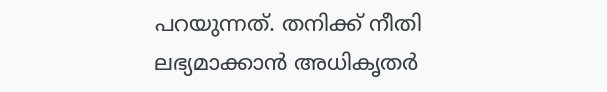പറയുന്നത്. തനിക്ക് നീതി ലഭ്യമാക്കാന്‍ അധികൃതര്‍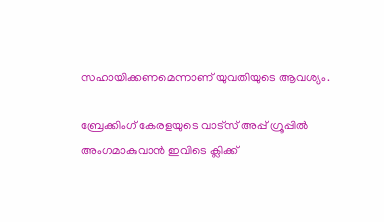സഹായിക്കണമെന്നാണ് യുവതിയുടെ ആവശ്യം.

ബ്രേക്കിംഗ് കേരളയുടെ വാട്സ് അപ്പ് ഗ്രൂപ്പിൽ അംഗമാകുവാൻ ഇവിടെ ക്ലിക്ക്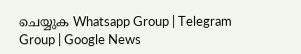ചെയ്യുക Whatsapp Group | Telegram Group | Google News